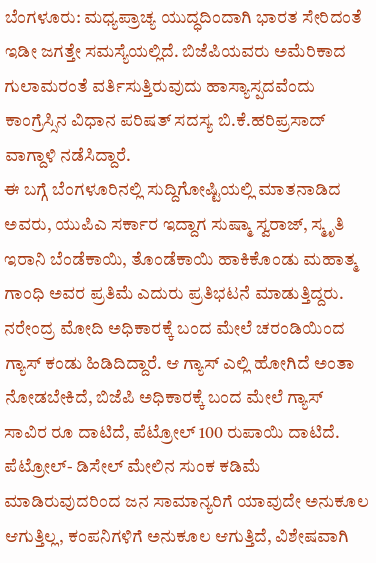ಬೆಂಗಳೂರು: ಮಧ್ಯಪ್ರಾಚ್ಯ ಯುದ್ಧದಿಂದಾಗಿ ಭಾರತ ಸೇರಿದಂತೆ ಇಡೀ ಜಗತ್ತೇ ಸಮಸ್ಯೆಯಲ್ಲಿದೆ. ಬಿಜೆಪಿಯವರು ಅಮೆರಿಕಾದ ಗುಲಾಮರಂತೆ ವರ್ತಿಸುತ್ತಿರುವುದು ಹಾಸ್ಯಾಸ್ಪದವೆಂದು ಕಾಂಗ್ರೆಸ್ಸಿನ ವಿಧಾನ ಪರಿಷತ್ ಸದಸ್ಯ ಬಿ.ಕೆ.ಹರಿಪ್ರಸಾದ್ ವಾಗ್ದಾಳಿ ನಡೆಸಿದ್ದಾರೆ.
ಈ ಬಗ್ಗೆ ಬೆಂಗಳೂರಿನಲ್ಲಿ ಸುದ್ದಿಗೋಷ್ಟಿಯಲ್ಲಿ ಮಾತನಾಡಿದ ಅವರು, ಯುಪಿಎ ಸರ್ಕಾರ ಇದ್ದಾಗ ಸುಷ್ಮಾ ಸ್ವರಾಜ್, ಸ್ಮೃತಿ ಇರಾನಿ ಬೆಂಡೆಕಾಯಿ, ತೊಂಡೆಕಾಯಿ ಹಾಕಿಕೊಂಡು ಮಹಾತ್ಮ ಗಾಂಧಿ ಅವರ ಪ್ರತಿಮೆ ಎದುರು ಪ್ರತಿಭಟನೆ ಮಾಡುತ್ತಿದ್ದರು.
ನರೇಂದ್ರ ಮೋದಿ ಅಧಿಕಾರಕ್ಕೆ ಬಂದ ಮೇಲೆ ಚರಂಡಿಯಿಂದ ಗ್ಯಾಸ್ ಕಂಡು ಹಿಡಿದಿದ್ದಾರೆ. ಆ ಗ್ಯಾಸ್ ಎಲ್ಲಿ ಹೋಗಿದೆ ಅಂತಾ ನೋಡಬೇಕಿದೆ, ಬಿಜೆಪಿ ಅಧಿಕಾರಕ್ಕೆ ಬಂದ ಮೇಲೆ ಗ್ಯಾಸ್ ಸಾವಿರ ರೂ ದಾಟಿದೆ, ಪೆಟ್ರೋಲ್ 100 ರುಪಾಯಿ ದಾಟಿದೆ. ಪೆಟ್ರೋಲ್- ಡಿಸೇಲ್ ಮೇಲಿನ ಸುಂಕ ಕಡಿಮೆ ಮಾಡಿರುವುದರಿಂದ ಜನ ಸಾಮಾನ್ಯರಿಗೆ ಯಾವುದೇ ಅನುಕೂಲ ಆಗುತ್ತಿಲ್ಲ, ಕಂಪನಿಗಳಿಗೆ ಅನುಕೂಲ ಆಗುತ್ತಿದೆ, ವಿಶೇಷವಾಗಿ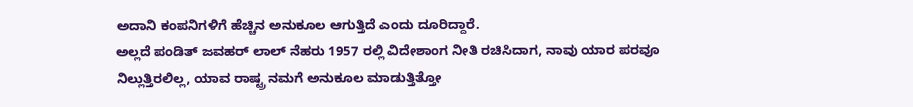ಅದಾನಿ ಕಂಪನಿಗಳಿಗೆ ಹೆಚ್ಚಿನ ಅನುಕೂಲ ಆಗುತ್ತಿದೆ ಎಂದು ದೂರಿದ್ದಾರೆ.
ಅಲ್ಲದೆ ಪಂಡಿತ್ ಜವಹರ್ ಲಾಲ್ ನೆಹರು 1957 ರಲ್ಲಿ ವಿದೇಶಾಂಗ ನೀತಿ ರಚಿಸಿದಾಗ, ನಾವು ಯಾರ ಪರವೂ ನಿಲ್ಲುತ್ತಿರಲಿಲ್ಲ, ಯಾವ ರಾಷ್ಟ್ರ ನಮಗೆ ಅನುಕೂಲ ಮಾಡುತ್ತಿತ್ತೋ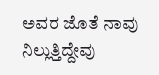ಅವರ ಜೊತೆ ನಾವು ನಿಲ್ಲುತ್ತಿದ್ದೇವು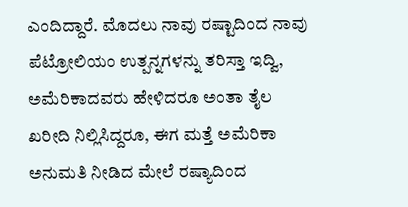ಎಂದಿದ್ದಾರೆ. ಮೊದಲು ನಾವು ರಷ್ಟಾದಿಂದ ನಾವು ಪೆಟ್ರೋಲಿಯಂ ಉತ್ಪನ್ನಗಳನ್ನು ತರಿಸ್ತಾ ಇದ್ವಿ, ಅಮೆರಿಕಾದವರು ಹೇಳಿದರೂ ಅಂತಾ ತೈಲ ಖರೀದಿ ನಿಲ್ಲಿಸಿದ್ದರೂ, ಈಗ ಮತ್ತೆ ಅಮೆರಿಕಾ ಅನುಮತಿ ನೀಡಿದ ಮೇಲೆ ರಷ್ಯಾದಿಂದ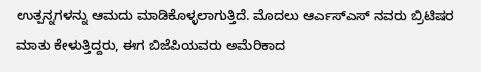ಉತ್ಪನ್ನಗಳನ್ನು ಆಮದು ಮಾಡಿಕೊಳ್ಳಲಾಗುತ್ತಿದೆ. ಮೊದಲು ಆರ್ಎಸ್ಎಸ್ ನವರು ಬ್ರಿಟಿಷರ ಮಾತು ಕೇಳುತ್ತಿದ್ದರು, ಈಗ ಬಿಜೆಪಿಯವರು ಅಮೆರಿಕಾದ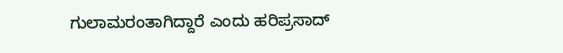ಗುಲಾಮರಂತಾಗಿದ್ದಾರೆ ಎಂದು ಹರಿಪ್ರಸಾದ್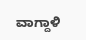ವಾಗ್ದಾಳಿ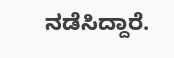ನಡೆಸಿದ್ದಾರೆ.